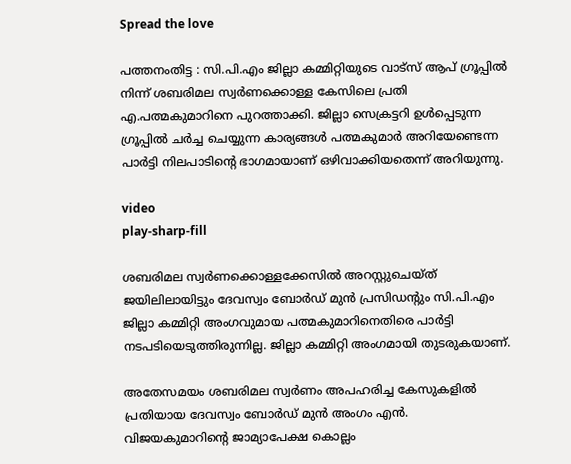Spread the love

പത്തനംതിട്ട : സി.പി.എം ജില്ലാ കമ്മിറ്റിയുടെ വാട്സ് ആപ് ഗ്രൂപ്പിൽ നിന്ന് ശബരിമല സ്വർണക്കൊള്ള കേസിലെ പ്രതി എ.പത്മകുമാറിനെ പുറത്താക്കി. ജില്ലാ സെക്രട്ടറി ഉൾപ്പെടുന്ന ഗ്രൂപ്പിൽ ചർച്ച ചെയ്യുന്ന കാര്യങ്ങൾ പത്മകുമാർ അറിയേണ്ടെന്ന പാർട്ടി നിലപാടിന്റെ ഭാഗമായാണ് ഒഴിവാക്കിയതെന്ന് അറിയുന്നു.

video
play-sharp-fill

ശബരിമല സ്വർണക്കൊള്ളക്കേസിൽ അറസ്റ്റുചെയ്ത് ജയിലിലായിട്ടും ദേവസ്വം ബോർഡ് മുൻ പ്രസിഡന്റും സി.പി.എം ജില്ലാ കമ്മിറ്റി അംഗവുമായ പത്മകുമാറിനെതിരെ പാർട്ടി നടപടിയെടുത്തിരുന്നില്ല. ജില്ലാ കമ്മിറ്റി അംഗമായി തുടരുകയാണ്.

അതേസമയം ശബരിമല സ്വർണം അപഹരിച്ച കേസുകളിൽ പ്രതിയായ ദേവസ്വം ബോർഡ് മുൻ അംഗം എൻ. വിജയകുമാറിന്റെ ജാമ്യാപേക്ഷ കൊല്ലം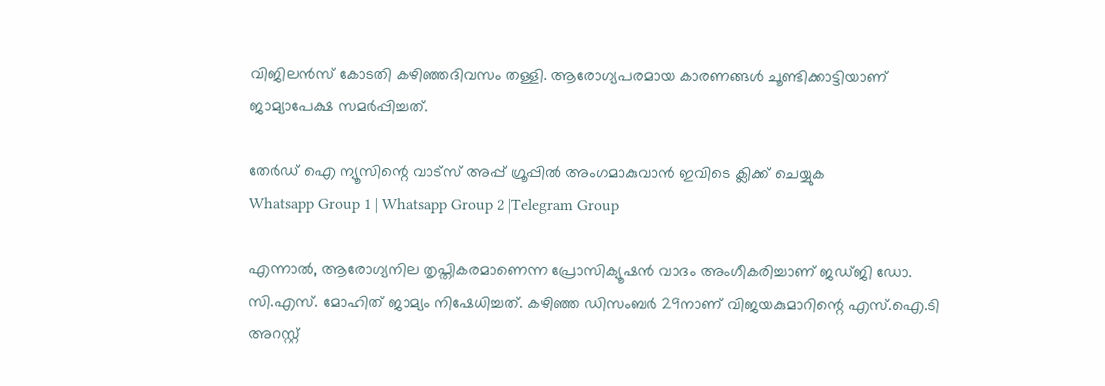വിജിലൻസ് കോടതി കഴിഞ്ഞ‌ദിവസം‌ തള്ളി. ആരോഗ്യപരമായ കാരണങ്ങൾ ചൂണ്ടിക്കാട്ടിയാണ് ജാമ്യാപേക്ഷ സമർപ്പിച്ചത്.

തേർഡ് ഐ ന്യൂസിന്റെ വാട്സ് അപ്പ് ഗ്രൂപ്പിൽ അംഗമാകുവാൻ ഇവിടെ ക്ലിക്ക് ചെയ്യുക
Whatsapp Group 1 | Whatsapp Group 2 |Telegram Group

എന്നാൽ, ആരോഗ്യനില തൃപ്തികരമാണെന്ന പ്രോസിക്യൂഷൻ വാദം അംഗീകരിച്ചാണ് ജഡ്ജി ഡോ. സി.എസ്. മോഹിത് ജാമ്യം നിഷേധിച്ചത്. കഴിഞ്ഞ ഡിസംബർ 29നാണ് വിജയകുമാറിന്റെ എസ്.ഐ.ടി അറസ്റ്റ്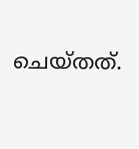ചെയ്തത്.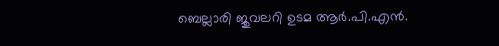ബെല്ലാരി ജുവലറി ഉടമ ആർ.പി.എൻ.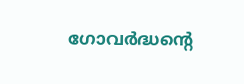ഗോവർദ്ധന്റെ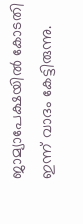ജാമ്യാപേക്ഷയിൽ കോടതി ഇന്ന് വാദം കേട്ടിരുന്നു.